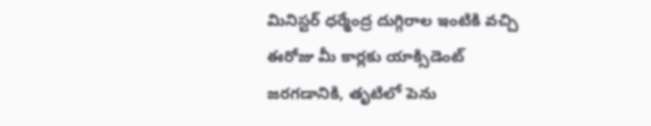మినిస్టర్ ధర్మేంద్ర దుగ్గిరాల ఇంటికి వచ్చి ఈరోజు మీ కార్లకు యాక్సిడెంట్ జరగడానికి, తృటిలో పెను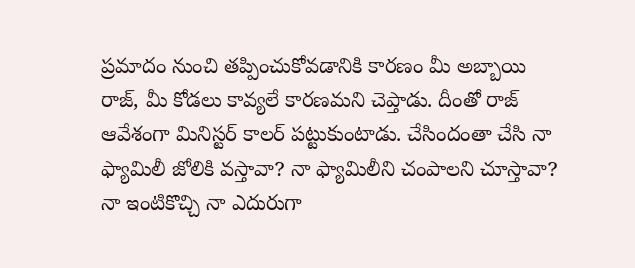ప్రమాదం నుంచి తప్పించుకోవడానికి కారణం మీ అబ్బాయి రాజ్, మీ కోడలు కావ్యలే కారణమని చెప్తాడు. దీంతో రాజ్ ఆవేశంగా మినిస్టర్ కాలర్ పట్టుకుంటాడు. చేసిందంతా చేసి నా ఫ్యామిలీ జోలికి వస్తావా? నా ఫ్యామిలీని చంపాలని చూస్తావా? నా ఇంటికొచ్చి నా ఎదురుగా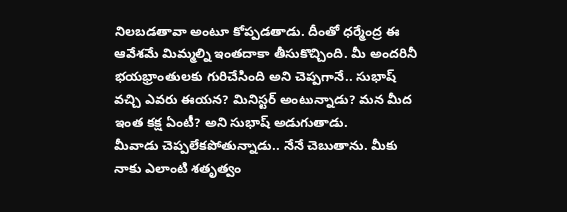నిలబడతావా అంటూ కోప్పడతాడు. దీంతో ధర్మేంద్ర ఈ ఆవేశమే మిమ్మల్ని ఇంతదాకా తీసుకొచ్చింది. మీ అందరినీ భయభ్రాంతులకు గురిచేసింది అని చెప్పగానే.. సుభాష్ వచ్చి ఎవరు ఈయన? మినిస్టర్ అంటున్నాడు? మన మీద ఇంత కక్ష ఏంటీ? అని సుభాష్ అడుగుతాడు.
మీవాడు చెప్పలేకపోతున్నాడు.. నేనే చెబుతాను. మీకు నాకు ఎలాంటి శతృత్వం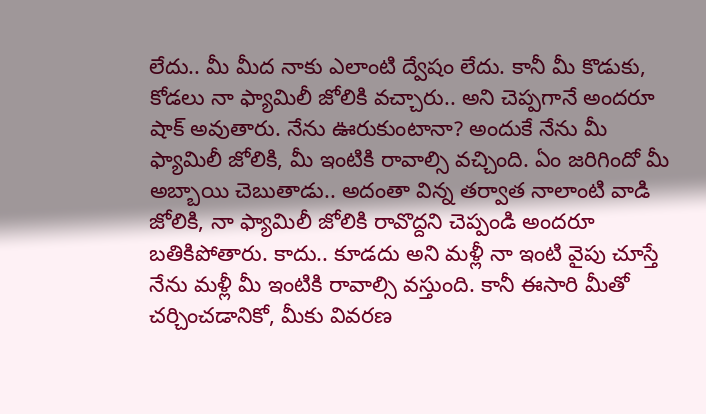లేదు.. మీ మీద నాకు ఎలాంటి ద్వేషం లేదు. కానీ మీ కొడుకు, కోడలు నా ఫ్యామిలీ జోలికి వచ్చారు.. అని చెప్పగానే అందరూ షాక్ అవుతారు. నేను ఊరుకుంటానా? అందుకే నేను మీ ఫ్యామిలీ జోలికి, మీ ఇంటికి రావాల్సి వచ్చింది. ఏం జరిగిందో మీ అబ్బాయి చెబుతాడు.. అదంతా విన్న తర్వాత నాలాంటి వాడి జోలికి, నా ఫ్యామిలీ జోలికి రావొద్దని చెప్పండి అందరూ బతికిపోతారు. కాదు.. కూడదు అని మళ్లీ నా ఇంటి వైపు చూస్తే నేను మళ్లీ మీ ఇంటికి రావాల్సి వస్తుంది. కానీ ఈసారి మీతో చర్చించడానికో, మీకు వివరణ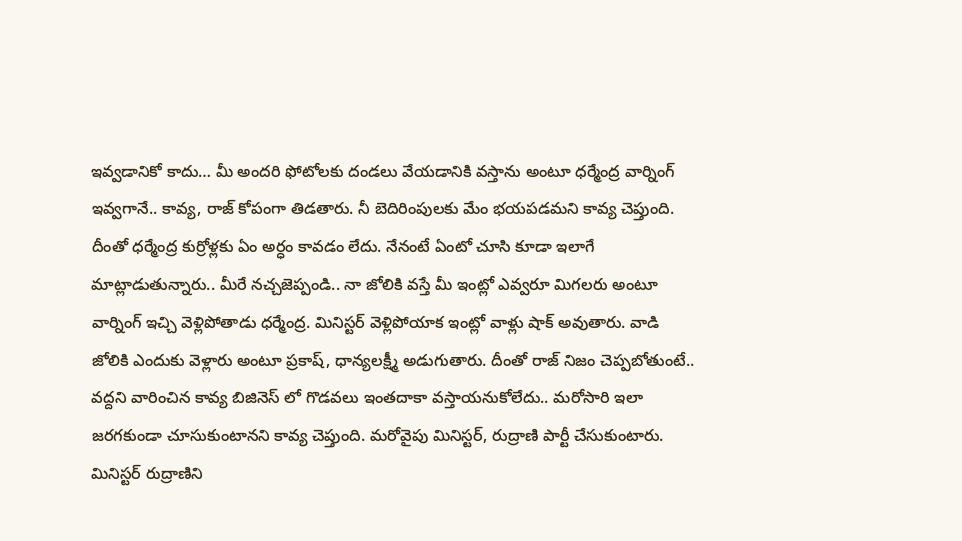ఇవ్వడానికో కాదు… మీ అందరి ఫోటోలకు దండలు వేయడానికి వస్తాను అంటూ ధర్మేంద్ర వార్నింగ్ ఇవ్వగానే.. కావ్య, రాజ్ కోపంగా తిడతారు. నీ బెదిరింపులకు మేం భయపడమని కావ్య చెప్తుంది.
దీంతో ధర్మేంద్ర కుర్రోళ్లకు ఏం అర్ధం కావడం లేదు. నేనంటే ఏంటో చూసి కూడా ఇలాగే మాట్లాడుతున్నారు.. మీరే నచ్చజెప్పండి.. నా జోలికి వస్తే మీ ఇంట్లో ఎవ్వరూ మిగలరు అంటూ వార్నింగ్ ఇచ్చి వెళ్లిపోతాడు ధర్మేంద్ర. మినిస్టర్ వెళ్లిపోయాక ఇంట్లో వాళ్లు షాక్ అవుతారు. వాడి జోలికి ఎందుకు వెళ్లారు అంటూ ప్రకాష్, ధాన్యలక్ష్మీ అడుగుతారు. దీంతో రాజ్ నిజం చెప్పబోతుంటే.. వద్దని వారించిన కావ్య బిజినెస్ లో గొడవలు ఇంతదాకా వస్తాయనుకోలేదు.. మరోసారి ఇలా జరగకుండా చూసుకుంటానని కావ్య చెప్తుంది. మరోవైపు మినిస్టర్, రుద్రాణి పార్టీ చేసుకుంటారు. మినిస్టర్ రుద్రాణిని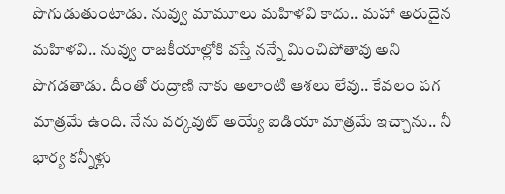పొగుడుతుంటాడు. నువ్వు మామూలు మహిళవి కాదు.. మహా అరుదైన మహిళవి.. నువ్వు రాజకీయాల్లోకి వస్తే నన్నే మించిపోతావు అని పొగడతాడు. దీంతో రుద్రాణి నాకు అలాంటి ఆశలు లేవు.. కేవలం పగ మాత్రమే ఉంది. నేను వర్కవుట్ అయ్యే ఐడియా మాత్రమే ఇచ్చాను.. నీ భార్య కన్నీళ్లు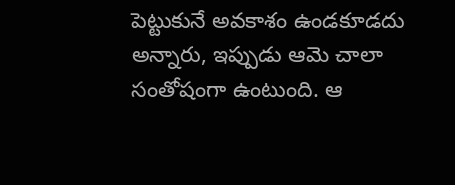పెట్టుకునే అవకాశం ఉండకూడదు అన్నారు, ఇప్పుడు ఆమె చాలా సంతోషంగా ఉంటుంది. ఆ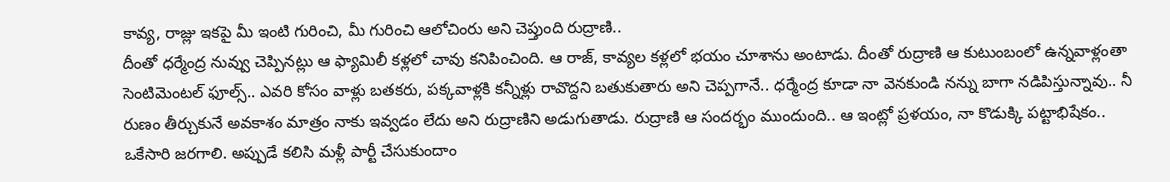కావ్య, రాజ్లు ఇకపై మీ ఇంటి గురించి, మీ గురించి ఆలోచింరు అని చెప్తుంది రుద్రాణి..
దీంతో ధర్మేంద్ర నువ్వు చెప్పినట్లు ఆ ఫ్యామిలీ కళ్లలో చావు కనిపించింది. ఆ రాజ్, కావ్యల కళ్లలో భయం చూశాను అంటాడు. దీంతో రుద్రాణి ఆ కుటుంబంలో ఉన్నవాళ్లంతా సెంటిమెంటల్ ఫూల్స్.. ఎవరి కోసం వాళ్లు బతకరు, పక్కవాళ్లకి కన్నీళ్లు రావొద్దని బతుకుతారు అని చెప్పగానే.. ధర్మేంద్ర కూడా నా వెనకుండి నన్ను బాగా నడిపిస్తున్నావు.. నీ రుణం తీర్చుకునే అవకాశం మాత్రం నాకు ఇవ్వడం లేదు అని రుద్రాణిని అడుగుతాడు. రుద్రాణి ఆ సందర్భం ముందుంది.. ఆ ఇంట్లో ప్రళయం, నా కొడుక్కి పట్టాభిషేకం.. ఒకేసారి జరగాలి. అప్పుడే కలిసి మళ్లీ పార్టీ చేసుకుందాం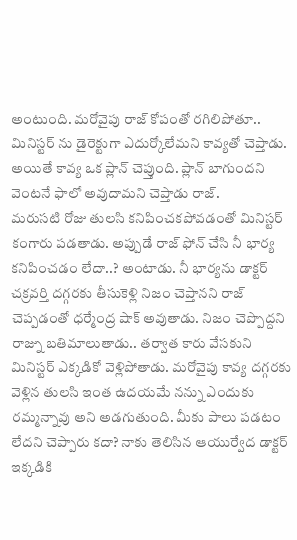అంటుంది. మరోవైపు రాజ్ కోపంతో రగిలిపోతూ.. మినిస్టర్ ను డైరెక్టుగా ఎదుర్కోలేమని కావ్యతో చెప్తాడు. అయితే కావ్య ఒక ప్లాన్ చెప్తుంది. ప్లాన్ బాగుందని వెంటనే ఫాలో అవుదామని చెప్తాడు రాజ్.
మరుసటి రోజు తులసి కనిపించకపోవడంతో మినిస్టర్ కంగారు పడతాడు. అప్పుడే రాజ్ ఫోన్ చేసి నీ భార్య కనిపించడం లేదా..? అంటాడు. నీ భార్యను డాక్టర్ చక్రవర్తి దగ్గరకు తీసుకెళ్లి నిజం చెప్తానని రాజ్ చెప్పడంతో ధర్మేంద్ర షాక్ అవుతాడు. నిజం చెప్పొద్దని రాజ్ను బతిమాలుతాడు.. తర్వాత కారు వేసకుని మినిస్టర్ ఎక్కడికో వెళ్లిపోతాడు. మరోవైపు కావ్య దగ్గరకు వెళ్లిన తులసి ఇంత ఉదయమే నన్ను ఎందుకు రమ్మన్నావు అని అడగుతుంది. మీకు పాలు పడటం లేదని చెప్పారు కదా? నాకు తెలిసిన ఆయుర్వేద డాక్టర్ ఇక్కడికి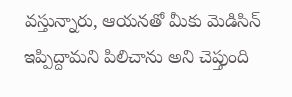వస్తున్నారు, ఆయనతో మీకు మెడిసిన్ ఇప్పిద్దామని పిలిచాను అని చెప్తుంది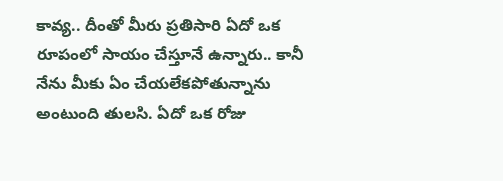కావ్య.. దీంతో మీరు ప్రతిసారి ఏదో ఒక రూపంలో సాయం చేస్తూనే ఉన్నారు.. కానీ నేను మీకు ఏం చేయలేకపోతున్నాను అంటుంది తులసి. ఏదో ఒక రోజు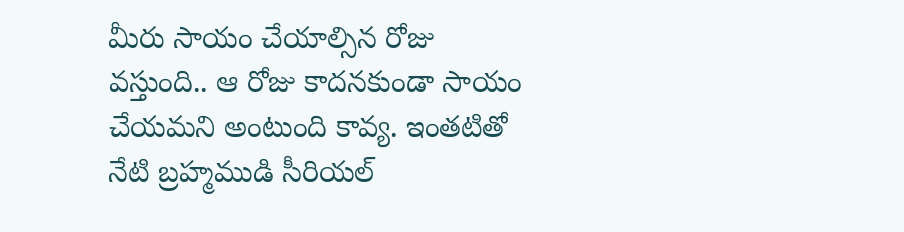మీరు సాయం చేయాల్సిన రోజు వస్తుంది.. ఆ రోజు కాదనకుండా సాయం చేయమని అంటుంది కావ్య. ఇంతటితో నేటి బ్రహ్మముడి సీరియల్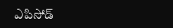ఎపిసోడ్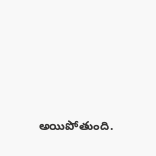అయిపోతుంది.